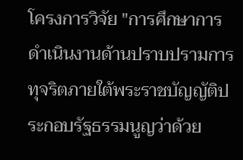โครงการวิจัย "การศึกษาการดำเนินงานด้านปราบปรามการทุจริตภายใต้พระราชบัญญัติประกอบรัฐธรรมนูญว่าด้วย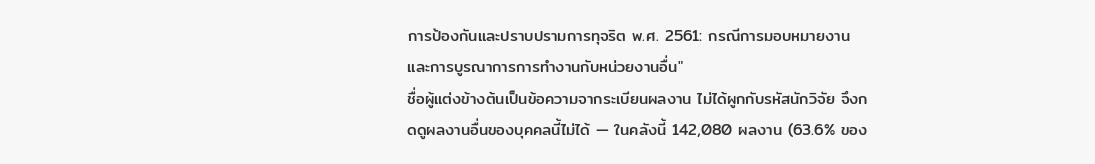การป้องกันและปราบปรามการทุจริต พ.ศ. 2561: กรณีการมอบหมายงานและการบูรณาการการทำงานกับหน่วยงานอื่น"
ชื่อผู้แต่งข้างต้นเป็นข้อความจากระเบียนผลงาน ไม่ได้ผูกกับรหัสนักวิจัย จึงกดดูผลงานอื่นของบุคคลนี้ไม่ได้ — ในคลังนี้ 142,080 ผลงาน (63.6% ของ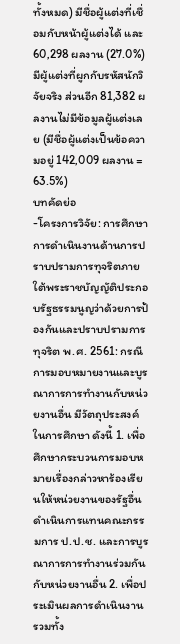ทั้งหมด) มีชื่อผู้แต่งที่เชื่อมกับหน้าผู้แต่งได้ และ 60,298 ผลงาน (27.0%) มีผู้แต่งที่ผูกกับรหัสนักวิจัยจริง ส่วนอีก 81,382 ผลงานไม่มีข้อมูลผู้แต่งเลย (มีชื่อผู้แต่งเป็นข้อความอยู่ 142,009 ผลงาน = 63.5%)
บทคัดย่อ
-โครงการวิจัย: การศึกษาการดำเนินงานด้านการปราบปรามการทุจริตภายใต้พระราชบัญญัติประกอบรัฐธรรมนูญว่าด้วยการป้องกันและปราบปรามการทุจริต พ.ศ. 2561: กรณีการมอบหมายงานและบูรณาการการทำงานกับหน่วยงานอื่น มีวัตถุประสงค์ในการศึกษา ดังนี้ 1. เพื่อศึกษากระบวนการมอบหมายเรื่องกล่าวหาร้องเรียนให้หน่วยงานของรัฐอื่นดำเนินการแทนคณะกรรมการ ป.ป.ช. และการบูรณาการการทำงานร่วมกันกับหน่วยงานอื่น 2. เพื่อประเมินผลการดำเนินงาน รวมทั้ง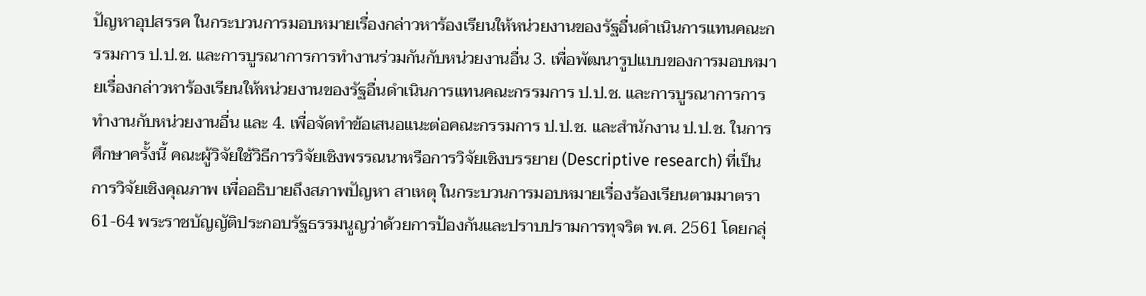ปัญหาอุปสรรค ในกระบวนการมอบหมายเรื่องกล่าวหาร้องเรียนให้หน่วยงานของรัฐอื่นดำเนินการแทนคณะกรรมการ ป.ป.ช. และการบูรณาการการทำงานร่วมกันกับหน่วยงานอื่น 3. เพื่อพัฒนารูปแบบของการมอบหมายเรื่องกล่าวหาร้องเรียนให้หน่วยงานของรัฐอื่นดำเนินการแทนคณะกรรมการ ป.ป.ช. และการบูรณาการการทำงานกับหน่วยงานอื่น และ 4. เพื่อจัดทำข้อเสนอแนะต่อคณะกรรมการ ป.ป.ช. และสำนักงาน ป.ป.ช. ในการศึกษาครั้งนี้ คณะผู้วิจัยใช้วิธีการวิจัยเชิงพรรณนาหรือการวิจัยเชิงบรรยาย (Descriptive research) ที่เป็นการวิจัยเชิงคุณภาพ เพื่ออธิบายถึงสภาพปัญหา สาเหตุ ในกระบวนการมอบหมายเรื่องร้องเรียนตามมาตรา 61-64 พระราชบัญญัติประกอบรัฐธรรมนูญว่าด้วยการป้องกันและปราบปรามการทุจริต พ.ศ. 2561 โดยกลุ่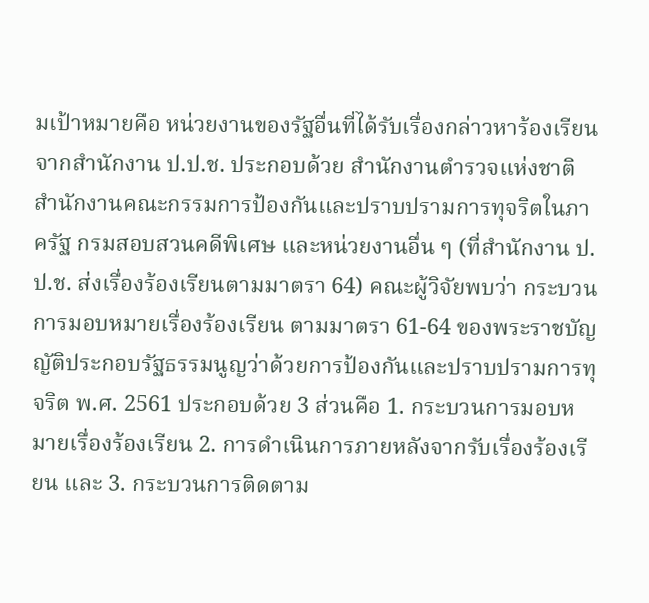มเป้าหมายคือ หน่วยงานของรัฐอื่นที่ได้รับเรื่องกล่าวหาร้องเรียนจากสำนักงาน ป.ป.ช. ประกอบด้วย สำนักงานตำรวจแห่งชาติ สำนักงานคณะกรรมการป้องกันและปราบปรามการทุจริตในภาครัฐ กรมสอบสวนคดีพิเศษ และหน่วยงานอื่น ๆ (ที่สำนักงาน ป.ป.ช. ส่งเรื่องร้องเรียนตามมาตรา 64) คณะผู้วิจัยพบว่า กระบวนการมอบหมายเรื่องร้องเรียน ตามมาตรา 61-64 ของพระราชบัญญัติประกอบรัฐธรรมนูญว่าด้วยการป้องกันและปราบปรามการทุจริต พ.ศ. 2561 ประกอบด้วย 3 ส่วนคือ 1. กระบวนการมอบหมายเรื่องร้องเรียน 2. การดำเนินการภายหลังจากรับเรื่องร้องเรียน และ 3. กระบวนการติดตาม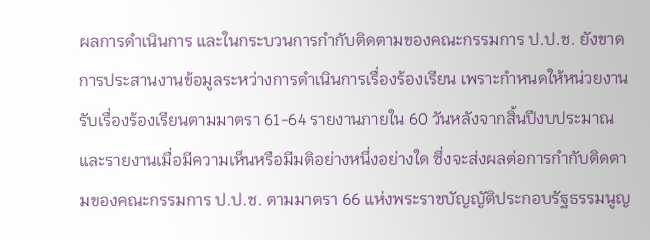ผลการดำเนินการ และในกระบวนการกำกับติดตามของคณะกรรมการ ป.ป.ช. ยังขาดการประสานงานข้อมูลระหว่างการดำเนินการเรื่องร้องเรียน เพราะกำหนดให้หน่วยงานรับเรื่องร้องเรียนตามมาตรา 61-64 รายงานภายใน 60 วันหลังจากสิ้นปีงบประมาณ และรายงานเมื่อมีความเห็นหรือมีมติอย่างหนึ่งอย่างใด ซึ่งจะส่งผลต่อการกำกับติดตามของคณะกรรมการ ป.ป.ช. ตามมาตรา 66 แห่งพระราชบัญญัติประกอบรัฐธรรมนูญ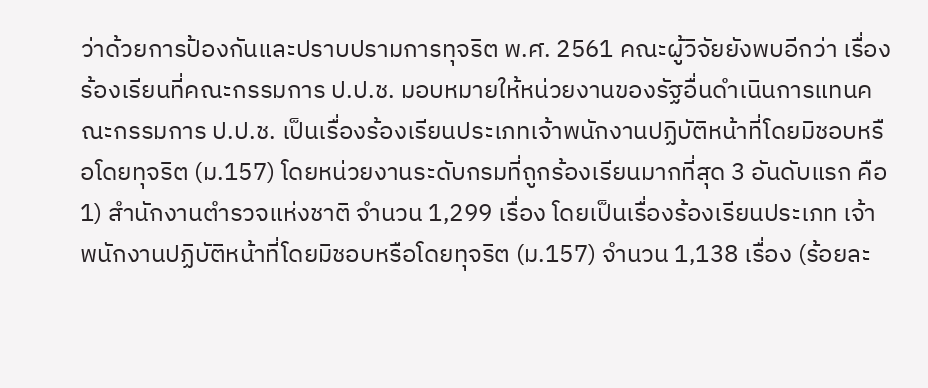ว่าด้วยการป้องกันและปราบปรามการทุจริต พ.ศ. 2561 คณะผู้วิจัยยังพบอีกว่า เรื่องร้องเรียนที่คณะกรรมการ ป.ป.ช. มอบหมายให้หน่วยงานของรัฐอื่นดำเนินการแทนคณะกรรมการ ป.ป.ช. เป็นเรื่องร้องเรียนประเภทเจ้าพนักงานปฏิบัติหน้าที่โดยมิชอบหรือโดยทุจริต (ม.157) โดยหน่วยงานระดับกรมที่ถูกร้องเรียนมากที่สุด 3 อันดับแรก คือ 1) สำนักงานตำรวจแห่งชาติ จำนวน 1,299 เรื่อง โดยเป็นเรื่องร้องเรียนประเภท เจ้าพนักงานปฏิบัติหน้าที่โดยมิชอบหรือโดยทุจริต (ม.157) จำนวน 1,138 เรื่อง (ร้อยละ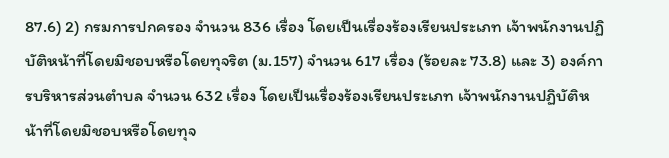87.6) 2) กรมการปกครอง จำนวน 836 เรื่อง โดยเป็นเรื่องร้องเรียนประเภท เจ้าพนักงานปฏิบัติหน้าที่โดยมิชอบหรือโดยทุจริต (ม.157) จำนวน 617 เรื่อง (ร้อยละ 73.8) และ 3) องค์การบริหารส่วนตำบล จำนวน 632 เรื่อง โดยเป็นเรื่องร้องเรียนประเภท เจ้าพนักงานปฏิบัติหน้าที่โดยมิชอบหรือโดยทุจ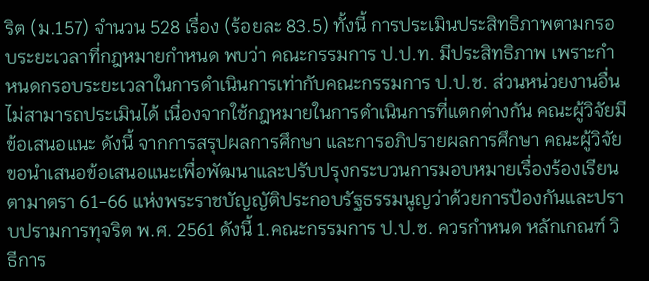ริต (ม.157) จำนวน 528 เรื่อง (ร้อยละ 83.5) ทั้งนี้ การประเมินประสิทธิภาพตามกรอบระยะเวลาที่กฎหมายกำหนด พบว่า คณะกรรมการ ป.ป.ท. มีประสิทธิภาพ เพราะกำหนดกรอบระยะเวลาในการดำเนินการเท่ากับคณะกรรมการ ป.ป.ช. ส่วนหน่วยงานอื่น ไม่สามารถประเมินได้ เนื่องจากใช้กฎหมายในการดำเนินการที่แตกต่างกัน คณะผู้วิจัยมีข้อเสนอแนะ ดังนี้ จากการสรุปผลการศึกษา และการอภิปรายผลการศึกษา คณะผู้วิจัยขอนำเสนอข้อเสนอแนะเพื่อพัฒนาและปรับปรุงกระบวนการมอบหมายเรื่องร้องเรียนตามาตรา 61-66 แห่งพระราชบัญญัติประกอบรัฐธรรมนูญว่าด้วยการป้องกันและปราบปรามการทุจริต พ.ศ. 2561 ดังนี้ 1.คณะกรรมการ ป.ป.ช. ควรกำหนด หลักเกณฑ์ วิธีการ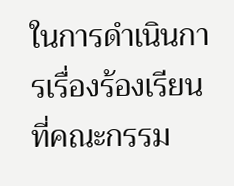ในการดำเนินการเรื่องร้องเรียนที่คณะกรรม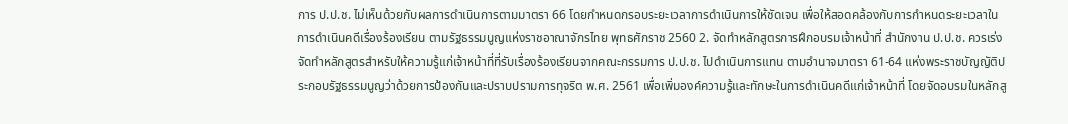การ ป.ป.ช. ไม่เห็นด้วยกับผลการดำเนินการตามมาตรา 66 โดยกำหนดกรอบระยะเวลาการดำเนินการให้ชัดเจน เพื่อให้สอดคล้องกับการกำหนดระยะเวลาในการดำเนินคดีเรื่องร้องเรียน ตามรัฐธรรมนูญแห่งราชอาณาจักรไทย พุทธศักราช 2560 2. จัดทำหลักสูตรการฝึกอบรมเจ้าหน้าที่ สำนักงาน ป.ป.ช. ควรเร่งจัดทำหลักสูตรสำหรับให้ความรู้แก่เจ้าหน้าที่ที่รับเรื่องร้องเรียนจากคณะกรรมการ ป.ป.ช. ไปดำเนินการแทน ตามอำนาจมาตรา 61-64 แห่งพระราชบัญญัติประกอบรัฐธรรมนูญว่าด้วยการป้องกันและปราบปรามการทุจริต พ.ศ. 2561 เพื่อเพิ่มองค์ความรู้และทักษะในการดำเนินคดีแก่เจ้าหน้าที่ โดยจัดอบรมในหลักสู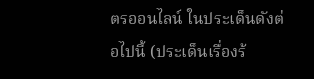ตรออนไลน์ ในประเด็นดังต่อไปนี้ (ประเด็นเรื่องร้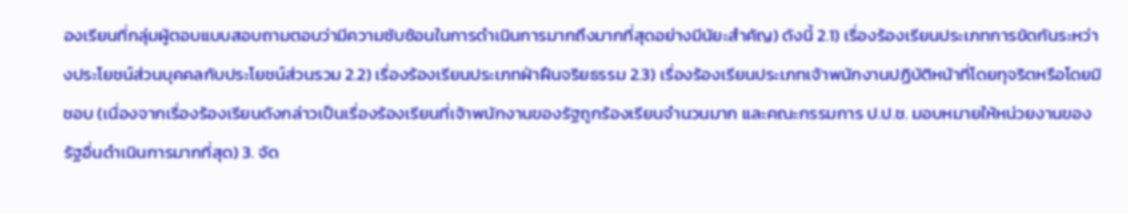องเรียนที่กลุ่มผู้ตอบแบบสอบถามตอบว่ามีความซับซ้อนในการดำเนินการมากถึงมากที่สุดอย่างมีนัยะสำคัญ) ดังนี้ 2.1) เรื่องร้องเรียนประเภทการขัดกันระหว่างประโยชน์ส่วนบุคคลกับประโยชน์ส่วนรวม 2.2) เรื่องร้องเรียนประเภทฝ่าฝืนจริยธรรม 2.3) เรื่องร้องเรียนประเภทเจ้าพนักงานปฏิบัติหน้าที่โดยทุจริตหรือโดยมิชอบ (เนื่องจากเรื่องร้องเรียนดังกล่าวเป็นเรื่องร้องเรียนที่เจ้าพนักงานของรัฐถูกร้องเรียนจำนวนมาก และคณะกรรมการ ป.ป.ช. มอบหมายให้หน่วยงานของรัฐอื่นดำเนินการมากที่สุด) 3. จัด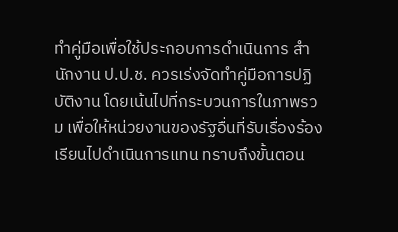ทำคู่มือเพื่อใช้ประกอบการดำเนินการ สำนักงาน ป.ป.ช. ควรเร่งจัดทำคู่มือการปฏิบัติงาน โดยเน้นไปที่กระบวนการในภาพรวม เพื่อให้หน่วยงานของรัฐอื่นที่รับเรื่องร้องเรียนไปดำเนินการแทน ทราบถึงขั้นตอน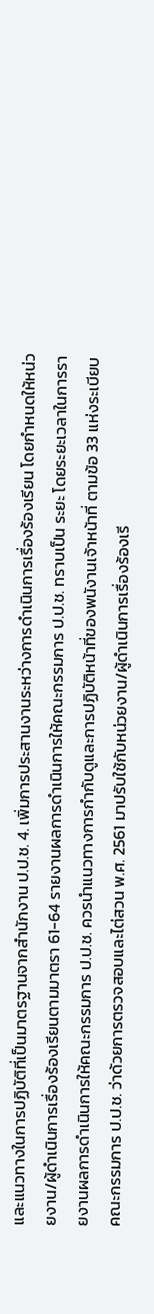และแนวทางในการปฏิบัติที่เป็นมาตรฐานจากสำนักงาน ป.ป.ช. 4. เพิ่มการประสานงานระหว่างการดำเนินการเรื่องร้องเรียน โดยกำหนดให้หน่วยงาน/ผู้ดำเนินการเรื่องร้องเรียนตามมาตรา 61-64 รายงานผลการดำเนินการให้คณะกรรมการ ป.ป.ช. ทราบเป็น ระยะ โดยระยะเวลาในการรายงานผลการดำเนินการให้คณะกรรมการ ป.ป.ช. ควรนำแนวทางการกำกับดูและการปฏิบัติหน้าที่ของพนังานเจ้าหน้าที่ ตามข้อ 33 แห่งระเบียบคณะกรรมการ ป.ป.ช. ว่าด้วยการตรวจสอบและไต่สวน พ.ศ. 2561 มาปรับใช้กับหน่วยงาน/ผู้ดำเนินการเรื่องร้องเรี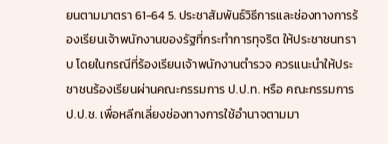ยนตามมาตรา 61-64 5. ประชาสัมพันธ์วิธีการและช่องทางการร้องเรียนเจ้าพนักงานของรัฐที่กระทำการทุจริต ให้ประชาชนทราบ โดยในกรณีที่ร้องเรียนเจ้าพนักงานตำรวจ ควรแนะนำให้ประชาชนร้องเรียนผ่านคณะกรรมการ ป.ป.ท. หรือ คณะกรรมการ ป.ป.ช. เพื่อหลีกเลี่ยงช่องทางการใช้อำนาจตามมา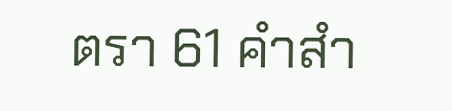ตรา 61 คำสำ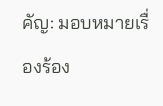คัญ: มอบหมายเรื่องร้อง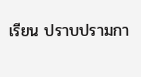เรียน ปราบปรามกา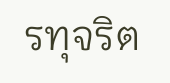รทุจริต